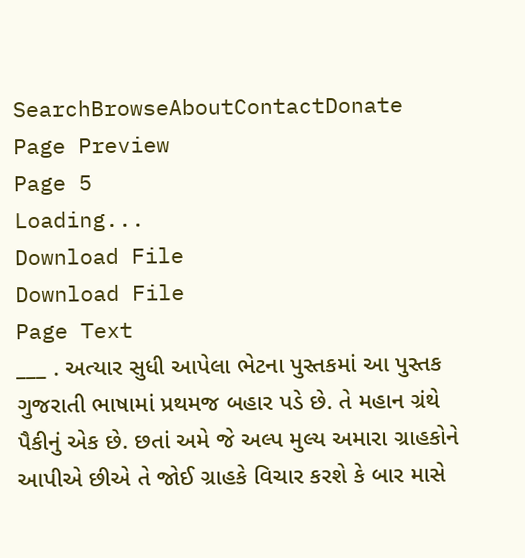SearchBrowseAboutContactDonate
Page Preview
Page 5
Loading...
Download File
Download File
Page Text
___ . અત્યાર સુધી આપેલા ભેટના પુસ્તકમાં આ પુસ્તક ગુજરાતી ભાષામાં પ્રથમજ બહાર પડે છે. તે મહાન ગ્રંથે પૈકીનું એક છે. છતાં અમે જે અલ્પ મુલ્ય અમારા ગ્રાહકોને આપીએ છીએ તે જોઈ ગ્રાહકે વિચાર કરશે કે બાર માસે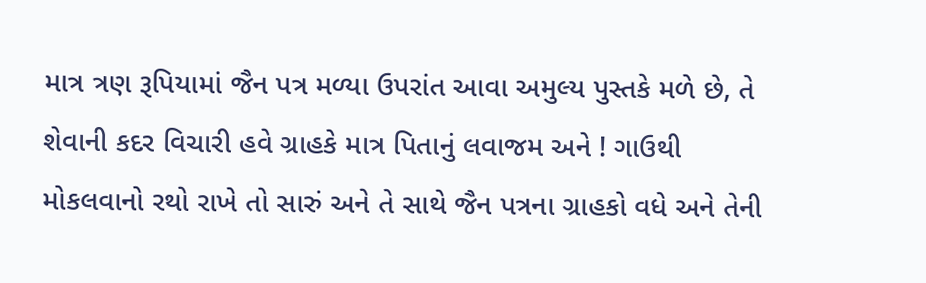માત્ર ત્રણ રૂપિયામાં જૈન પત્ર મળ્યા ઉપરાંત આવા અમુલ્ય પુસ્તકે મળે છે, તે શેવાની કદર વિચારી હવે ગ્રાહકે માત્ર પિતાનું લવાજમ અને ! ગાઉથી મોકલવાનો રથો રાખે તો સારું અને તે સાથે જૈન પત્રના ગ્રાહકો વધે અને તેની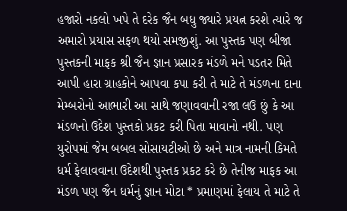હજારો નકલો ખપે તે દરેક જૈન બધુ જ્યારે પ્રયત્ન કરશે ત્યારે જ અમારો પ્રયાસ સફળ થયો સમજીશું. આ પુસ્તક પણ બીજા પુસ્તકની માફક શ્રી જૈન જ્ઞાન પ્રસારક મંડળે મને પડતર મિતે આપી હારા ગ્રાહકોને આપવા કપા કરી તે માટે તે મંડળના દાના મેમ્બરોનો આભારી આ સાથે જણાવવાની રજા લઉ છું કે આ મંડળનો ઉદેશ પુસ્તકો પ્રકટ કરી પિતા માવાનો નથી. પણ યુરોપમાં જેમ બબલ સોસાયટીઓ છે અને માત્ર નામની કિમતે ધર્મ ફેલાવવાના ઉદેશથી પુસ્તક પ્રકટ કરે છે તેનીજ માફક આ મંડળ પણ જૈન ધર્મનું જ્ઞાન મોટા * પ્રમાણમાં ફેલાય તે માટે તે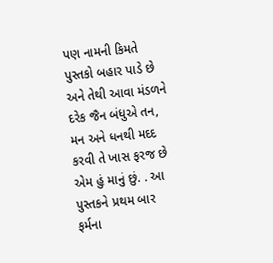પણ નામની કિમતે પુસ્તકો બહાર પાડે છે અને તેથી આવા મંડળને દરેક જૈન બંધુએ તન, મન અને ધનથી મદદ કરવી તે ખાસ ફરજ છે એમ હું માનું છું. . આ પુસ્તકને પ્રથમ બાર ફર્મના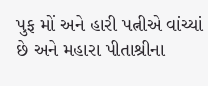પુફ મોં અને હારી પત્નીએ વાંચ્યાં છે અને મહારા પીતાશ્રીના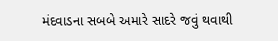મંદવાડના સબબે અમારે સાદરે જવું થવાથી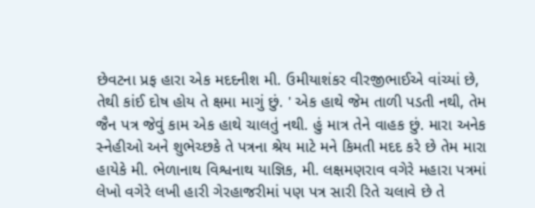છેવટના પ્રફ હારા એક મદદનીશ મી. ઉમીયાશંકર વીરજીભાઈએ વાંચ્યાં છે, તેથી કાંઈ દોષ હોય તે ક્ષમા માગું છું. ' એક હાથે જેમ તાળી પડતી નથી, તેમ જૈન પત્ર જેવું કામ એક હાથે ચાલતું નથી. હું માત્ર તેને વાહક છું. મારા અનેક સ્નેહીઓ અને શુભેચ્છકે તે પત્રના શ્રેય માટે મને કિમતી મદદ કરે છે તેમ મારા હાયેકે મી. ભેળાનાથ વિશ્વનાથ યાજ્ઞિક, મી. લક્ષમણરાવ વગેરે મહારા પત્રમાં લેખો વગેરે લખી હારી ગેરહાજરીમાં પણ પત્ર સારી રિતે ચલાવે છે તે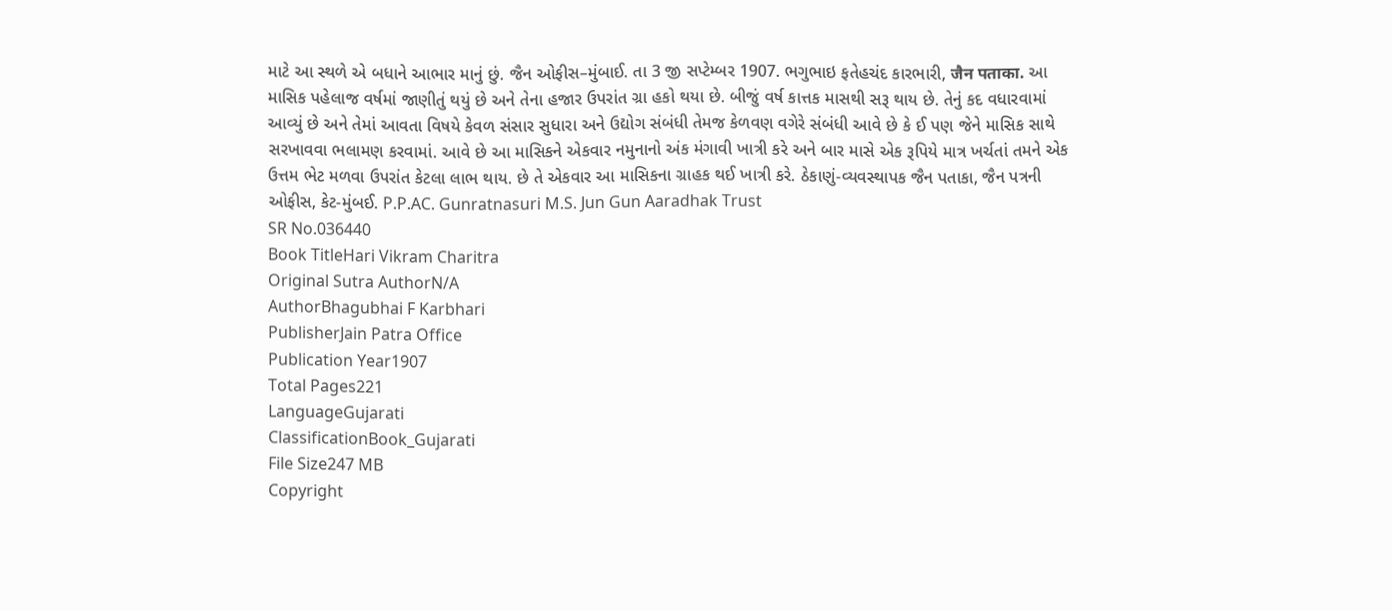માટે આ સ્થળે એ બધાને આભાર માનું છું. જૈન ઓફીસ–મુંબાઈ. તા 3 જી સપ્ટેમ્બર 1907. ભગુભાઇ ફતેહચંદ કારભારી, जैन पताका. આ માસિક પહેલાજ વર્ષમાં જાણીતું થયું છે અને તેના હજાર ઉપરાંત ગ્રા હકો થયા છે. બીજું વર્ષ કાત્તક માસથી સરૂ થાય છે. તેનું કદ વધારવામાં આવ્યું છે અને તેમાં આવતા વિષયે કેવળ સંસાર સુધારા અને ઉદ્યોગ સંબંધી તેમજ કેળવણ વગેરે સંબંધી આવે છે કે ઈ પણ જેને માસિક સાથે સરખાવવા ભલામણ કરવામાં. આવે છે આ માસિકને એકવાર નમુનાનો અંક મંગાવી ખાત્રી કરે અને બાર માસે એક રૂપિયે માત્ર ખર્ચતાં તમને એક ઉત્તમ ભેટ મળવા ઉપરાંત કેટલા લાભ થાય. છે તે એકવાર આ માસિકના ગ્રાહક થઈ ખાત્રી કરે. ઠેકાણું-વ્યવસ્થાપક જૈન પતાકા, જૈન પત્રની ઓફીસ, કેટ-મુંબઈ. P.P.AC. Gunratnasuri M.S. Jun Gun Aaradhak Trust
SR No.036440
Book TitleHari Vikram Charitra
Original Sutra AuthorN/A
AuthorBhagubhai F Karbhari
PublisherJain Patra Office
Publication Year1907
Total Pages221
LanguageGujarati
ClassificationBook_Gujarati
File Size247 MB
Copyright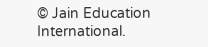© Jain Education International.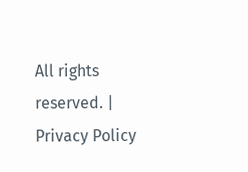All rights reserved. | Privacy Policy